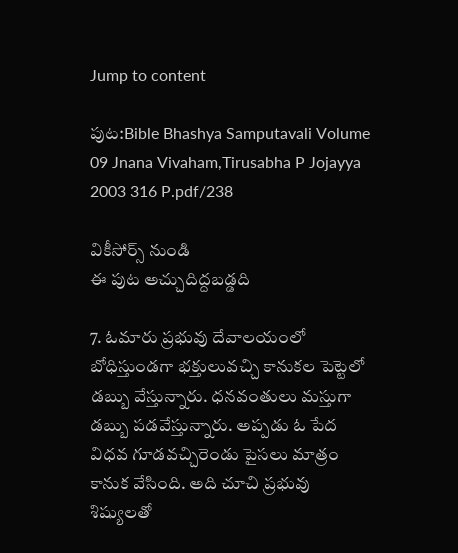Jump to content

పుట:Bible Bhashya Samputavali Volume 09 Jnana Vivaham,Tirusabha P Jojayya 2003 316 P.pdf/238

వికీసోర్స్ నుండి
ఈ పుట అచ్చుదిద్దబడ్డది

7. ఓమారు ప్రభువు దేవాలయంలో బోధిస్తుండగా భక్తులువచ్చి కానుకల పెట్టెలో డబ్బు వేస్తున్నారు. ధనవంతులు మస్తుగా డబ్బు పడవేస్తున్నారు. అప్పడు ఓ పేద విధవ గూడవచ్చిరెండు పైసలు మాత్రం కానుక వేసింది. అది చూచి ప్రభువు శిష్యులతో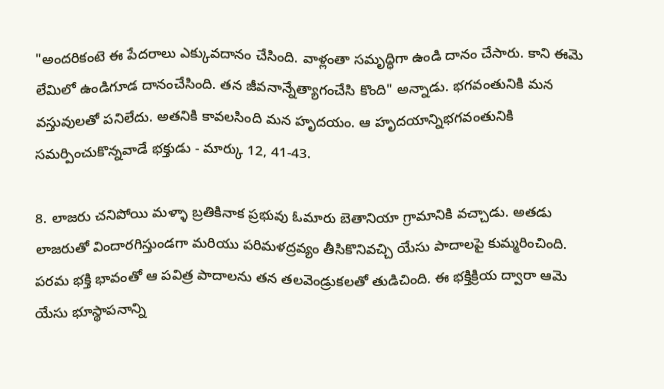"అందరికంటె ఈ పేదరాలు ఎక్కువదానం చేసింది. వాళ్లంతా సమృద్ధిగా ఉండి దానం చేసారు. కాని ఈమె లేమిలో ఉండిగూడ దానంచేసింది. తన జీవనాన్నేత్యాగంచేసి కొంది" అన్నాడు. భగవంతునికి మన వస్తువులతో పనిలేదు. అతనికి కావలసింది మన హృదయం. ఆ హృదయాన్నిభగవంతునికి సమర్పించుకొన్నవాడే భక్తుడు - మార్కు 12, 41-43.

8. లాజరు చనిపోయి మళ్ళా బ్రతికినాక ప్రభువు ఓమారు బెతానియా గ్రామానికి వచ్చాడు. అతడు లాజరుతో విందారగిస్తుండగా మరియు పరిమళద్రవ్యం తీసికొనివచ్చి యేసు పాదాలపై కుమ్మరించింది. పరమ భక్తి భావంతో ఆ పవిత్ర పాదాలను తన తలవెండ్రుకలతో తుడిచింది. ఈ భక్తిక్రియ ద్వారా ఆమె యేసు భూస్థాపనాన్ని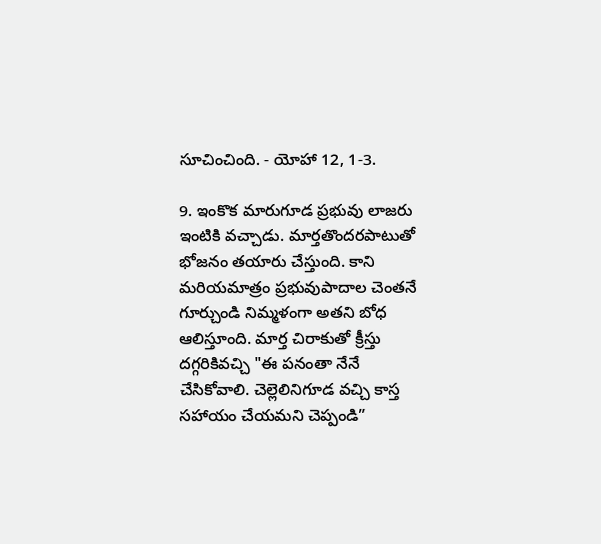సూచించింది. - యోహా 12, 1-3.

9. ఇంకొక మారుగూడ ప్రభువు లాజరు ఇంటికి వచ్చాడు. మార్తతొందరపాటుతో భోజనం తయారు చేస్తుంది. కాని మరియమాత్రం ప్రభువుపాదాల చెంతనే గూర్చుండి నిమ్మళంగా అతని బోధ ఆలిస్తూంది. మార్త చిరాకుతో క్రీస్తు దగ్గరికివచ్చి "ఈ పనంతా నేనే చేసికోవాలి. చెల్లెలినిగూడ వచ్చి కాస్త సహాయం చేయమని చెప్పండి”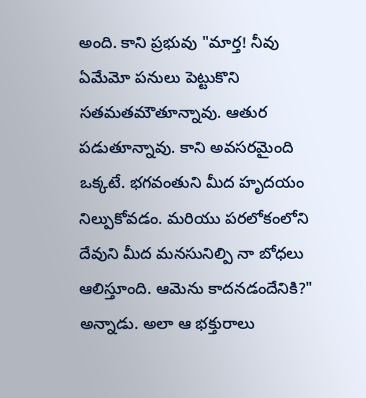అంది. కాని ప్రభువు "మార్త! నీవు ఏమేమో పనులు పెట్టుకొని సతమతమౌతూన్నావు. ఆతుర పడుతూన్నావు. కాని అవసరమైంది ఒక్కటే. భగవంతుని మీద హృదయం నిల్పుకోవడం. మరియు పరలోకంలోని దేవుని మీద మనసునిల్పి నా బోధలు ఆలిస్తూంది. ఆమెను కాదనడందేనికి?" అన్నాడు. అలా ఆ భక్తురాలు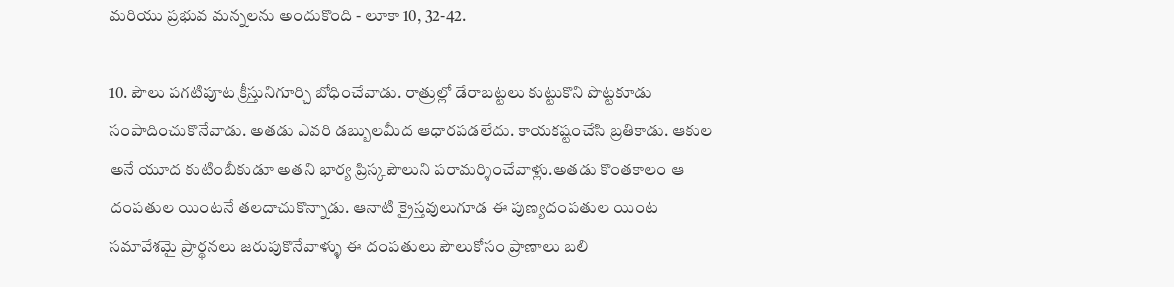మరియు ప్రభువ మన్నలను అందుకొంది - లూకా 10, 32-42.

10. పౌలు పగటిపూట క్రీస్తునిగూర్చి బోధించేవాడు. రాత్రుల్లో డేరాబట్టలు కుట్టుకొని పొట్టకూడు సంపాదించుకొనేవాడు. అతడు ఎవరి డబ్బులమీద ఆధారపడలేదు. కాయకష్టంచేసి బ్రతికాడు. ఆకుల అనే యూద కుటింబీకుడూ అతని భార్య ప్రిస్కపౌలుని పరామర్శించేవాళ్లు.అతడు కొంతకాలం ఆ దంపతుల యింటనే తలదాచుకొన్నాడు. ఆనాటి క్రైస్తవులుగూడ ఈ పుణ్యదంపతుల యింట సమావేశమై ప్రార్థనలు జరుపుకొనేవాళ్ళు ఈ దంపతులు పౌలుకోసం ప్రాణాలు బలి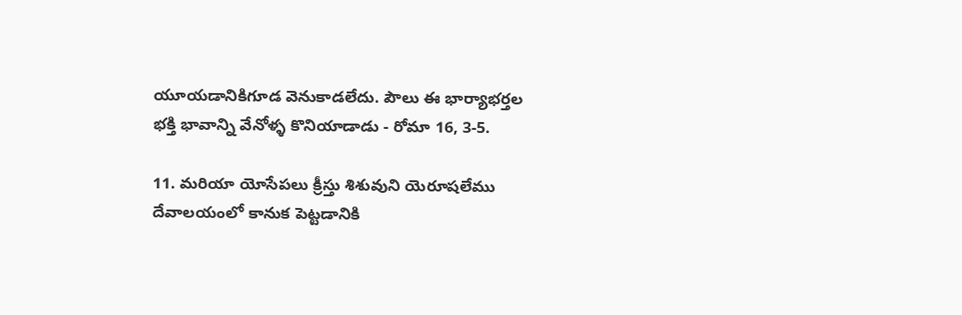యూయడానికిగూడ వెనుకాడలేదు. పౌలు ఈ భార్యాభర్తల భక్తి భావాన్ని వేనోళ్ళ కొనియాడాడు - రోమా 16, 3-5.

11. మరియా యోసేపలు క్రీస్తు శిశువుని యెరూషలేము దేవాలయంలో కానుక పెట్టడానికి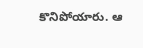కొనిపోయారు. ఆ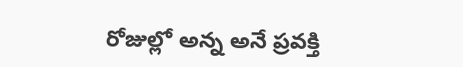రోజుల్లో అన్న అనే ప్రవక్తి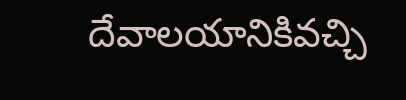దేవాలయానికివచ్చి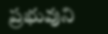ప్రభువుని